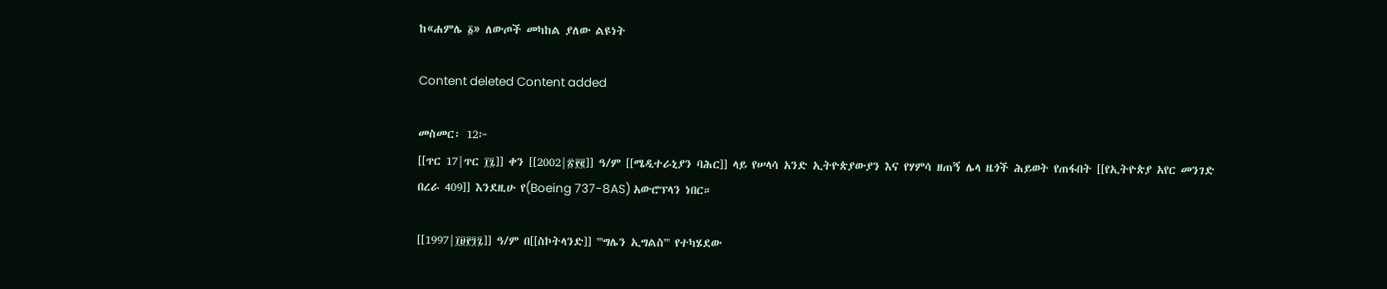ከ«ሐምሌ ፩» ለውጦች መካከል ያለው ልዩነት

Content deleted Content added

መስመር፡ 12፦
[[ጥር 17|ጥር ፲፯]] ቀን [[2002|፳፻፪]] ዓ/ም [[ሜዲተራኒያን ባሕር]] ላይ የሠላሳ አንድ ኢትዮጵያውያን እና የሃምሳ ዘጠኝ ሌላ ዜጎች ሕይወት የጠፋበት [[የኢትዮጵያ አየር መንገድ በረራ 409]] እንደዚሁ የ(Boeing 737-8AS) አውሮፕላን ነበር።

[[1997|፲፱፻፺፯]] ዓ/ም በ[[ስኮትላንድ]] '''ግሌን ኢግልስ''' የተካሄደው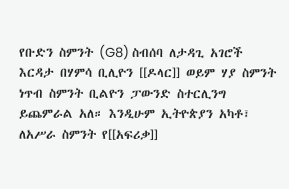የቡድን ስምንት (G8) ስብሰባ ለታዳጊ አገሮች እርዳታ በሃምሳ ቢሊዮን [[ዶላር]] ወይም ሃያ ስምንት ነጥብ ስምንት ቢልዮን ፓውንድ ስተርሊንግ ይጨምራል አለ። እንዲሁም ኢትዮጵያን አካቶ፣ ለአሥራ ስምንት የ[[አፍሪቃ]]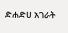ድሐድሀ አገራት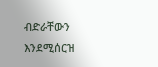ብድራቸውን እንደሚሰርዝ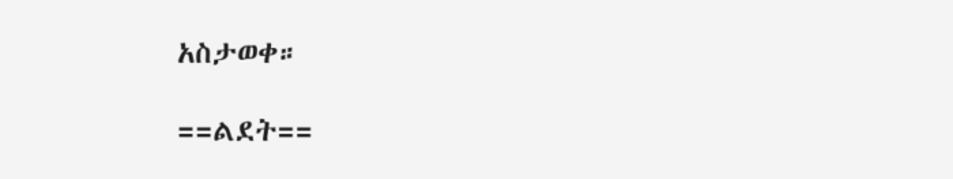አስታወቀ።

==ልደት==